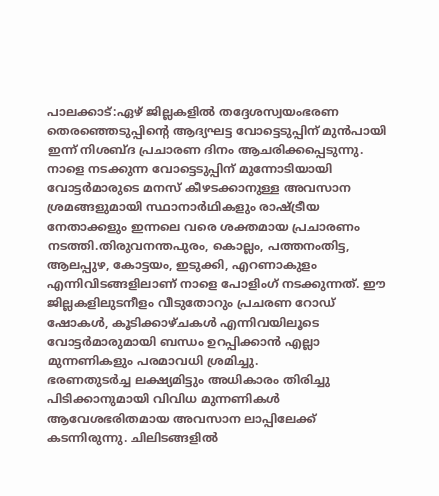പാലക്കാട്:ഏഴ് ജില്ലകളിൽ തദ്ദേശസ്വയംഭരണ തെരഞ്ഞെടുപ്പിന്റെ ആദ്യഘട്ട വോട്ടെടുപ്പിന് മുൻപായി ഇന്ന് നിശബ്ദ പ്രചാരണ ദിനം ആചരിക്കപ്പെടുന്നു. നാളെ നടക്കുന്ന വോട്ടെടുപ്പിന് മുന്നോടിയായി വോട്ടർമാരുടെ മനസ് കീഴടക്കാനുള്ള അവസാന ശ്രമങ്ങളുമായി സ്ഥാനാർഥികളും രാഷ്ട്രീയ നേതാക്കളും ഇന്നലെ വരെ ശക്തമായ പ്രചാരണം നടത്തി.തിരുവനന്തപുരം, കൊല്ലം, പത്തനംതിട്ട, ആലപ്പുഴ, കോട്ടയം, ഇടുക്കി, എറണാകുളം എന്നിവിടങ്ങളിലാണ് നാളെ പോളിംഗ് നടക്കുന്നത്. ഈ ജില്ലകളിലുടനീളം വീടുതോറും പ്രചരണ റോഡ് ഷോകൾ, കൂടിക്കാഴ്ചകൾ എന്നിവയിലൂടെ വോട്ടർമാരുമായി ബന്ധം ഉറപ്പിക്കാൻ എല്ലാ മുന്നണികളും പരമാവധി ശ്രമിച്ചു.
ഭരണതുടർച്ച ലക്ഷ്യമിട്ടും അധികാരം തിരിച്ചു പിടിക്കാനുമായി വിവിധ മുന്നണികൾ ആവേശഭരിതമായ അവസാന ലാപ്പിലേക്ക് കടന്നിരുന്നു. ചിലിടങ്ങളിൽ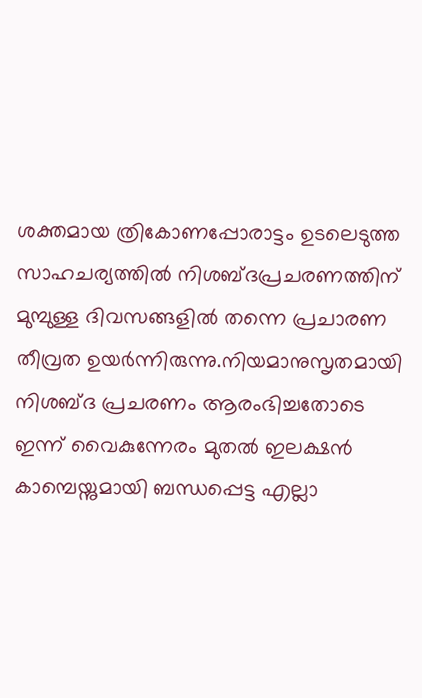ശക്തമായ ത്രികോണപ്പോരാട്ടം ഉടലെടുത്ത സാഹചര്യത്തിൽ നിശബ്ദപ്രചരണത്തിന് മുമ്പുള്ള ദിവസങ്ങളിൽ തന്നെ പ്രചാരണ തീവ്രത ഉയർന്നിരുന്നു.നിയമാനുസൃതമായി നിശബ്ദ പ്രചരണം ആരംഭിച്ചതോടെ ഇന്ന് വൈകുന്നേരം മുതൽ ഇലക്ഷൻ കാമ്പെയ്നുമായി ബന്ധപ്പെട്ട എല്ലാ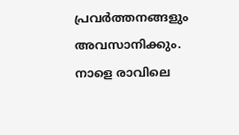പ്രവർത്തനങ്ങളും അവസാനിക്കും. നാളെ രാവിലെ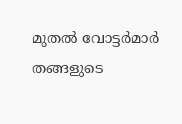മുതൽ വോട്ടർമാർ തങ്ങളുടെ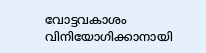വോട്ടവകാശം വിനിയോഗിക്കാനായി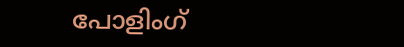പോളിംഗ്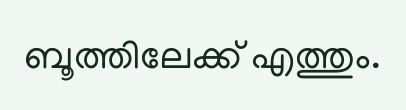ബൂത്തിലേക്ക് എത്തും.